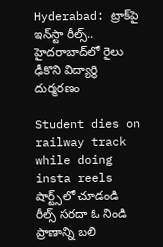Hyderabad: ట్రాక్‌పై ఇన్‌స్టా రీల్స్.. హైదరాబాద్‌లో రైలు ఢీకొని విద్యార్థి దుర్మరణం

Student dies on railway track while doing insta reels
షార్ట్స్‌లో చూడండి
రీల్స్ సరదా ఓ నిండి ప్రాణాన్ని బలి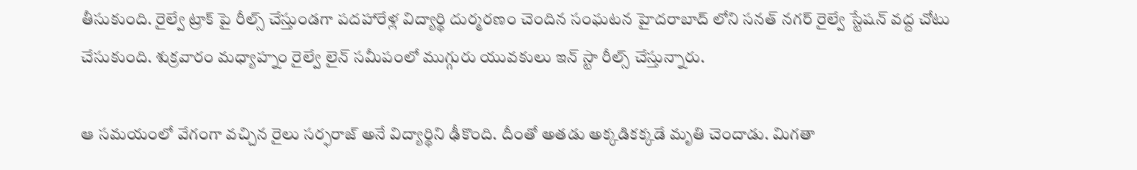తీసుకుంది. రైల్వే ట్రాక్ పై రీల్స్ చేస్తుండగా పదహారేళ్ల విద్యార్థి దుర్మరణం చెందిన సంఘటన హైదరాబాద్ లోని సనత్ నగర్ రైల్వే స్టేషన్ వద్ద చోటు చేసుకుంది. శుక్రవారం మధ్యాహ్నం రైల్వే లైన్ సమీపంలో ముగ్గురు యువకులు ఇన్ స్టా రీల్స్ చేస్తున్నారు.

ఆ సమయంలో వేగంగా వచ్చిన రైలు సర్ఫరాజ్ అనే విద్యార్థిని ఢీకొంది. దీంతో అతడు అక్కడికక్కడే మృతి చెందాడు. మిగతా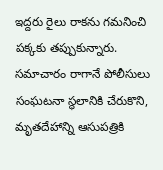ఇద్దరు రైలు రాకను గమనించి పక్కకు తప్పుకున్నారు. సమాచారం రాగానే పోలీసులు సంఘటనా స్థలానికి చేరుకొని, మృతదేహాన్ని ఆసుపత్రికి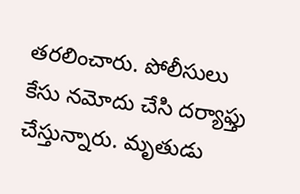తరలించారు. పోలీసులు కేసు నమోదు చేసి దర్యాఫ్తు చేస్తున్నారు. మృతుడు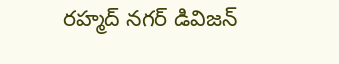రహ్మద్ నగర్ డివిజన్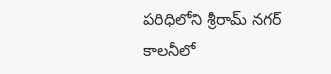పరిధిలోని శ్రీరామ్ నగర్ కాలనీలో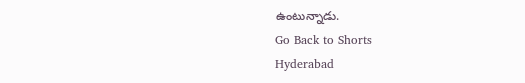ఉంటున్నాడు.
Go Back to Shorts
Hyderabad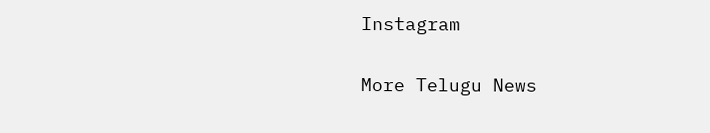Instagram

More Telugu News